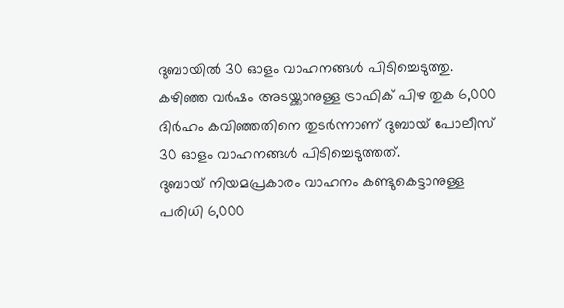ദുബായിൽ 30 ഓളം വാഹനങ്ങൾ പിടിച്ചെടുത്തു. കഴിഞ്ഞ വർഷം അടയ്ക്കാനുള്ള ട്രാഫിക് പിഴ തുക 6,000 ദിർഹം കവിഞ്ഞതിനെ തുടർന്നാണ് ദുബായ് പോലീസ് 30 ഓളം വാഹനങ്ങൾ പിടിച്ചെടുത്തത്.
ദുബായ് നിയമപ്രകാരം വാഹനം കണ്ടുകെട്ടാനുള്ള പരിധി 6,000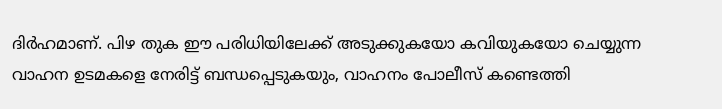ദിർഹമാണ്. പിഴ തുക ഈ പരിധിയിലേക്ക് അടുക്കുകയോ കവിയുകയോ ചെയ്യുന്ന വാഹന ഉടമകളെ നേരിട്ട് ബന്ധപ്പെടുകയും, വാഹനം പോലീസ് കണ്ടെത്തി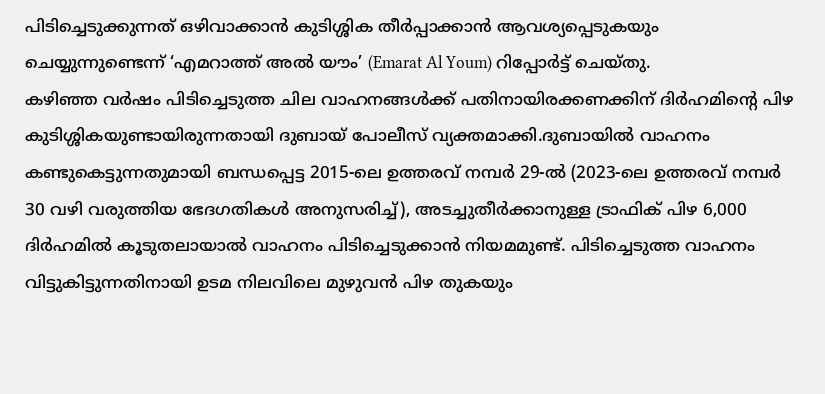പിടിച്ചെടുക്കുന്നത് ഒഴിവാക്കാൻ കുടിശ്ശിക തീർപ്പാക്കാൻ ആവശ്യപ്പെടുകയും ചെയ്യുന്നുണ്ടെന്ന് ‘എമറാത്ത് അൽ യൗം’ (Emarat Al Youm) റിപ്പോർട്ട് ചെയ്തു.
കഴിഞ്ഞ വർഷം പിടിച്ചെടുത്ത ചില വാഹനങ്ങൾക്ക് പതിനായിരക്കണക്കിന് ദിർഹമിന്റെ പിഴ കുടിശ്ശികയുണ്ടായിരുന്നതായി ദുബായ് പോലീസ് വ്യക്തമാക്കി.ദുബായിൽ വാഹനം കണ്ടുകെട്ടുന്നതുമായി ബന്ധപ്പെട്ട 2015-ലെ ഉത്തരവ് നമ്പർ 29-ൽ (2023-ലെ ഉത്തരവ് നമ്പർ 30 വഴി വരുത്തിയ ഭേദഗതികൾ അനുസരിച്ച്), അടച്ചുതീർക്കാനുള്ള ട്രാഫിക് പിഴ 6,000 ദിർഹമിൽ കൂടുതലായാൽ വാഹനം പിടിച്ചെടുക്കാൻ നിയമമുണ്ട്. പിടിച്ചെടുത്ത വാഹനം വിട്ടുകിട്ടുന്നതിനായി ഉടമ നിലവിലെ മുഴുവൻ പിഴ തുകയും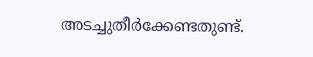അടച്ചുതീർക്കേണ്ടതുണ്ട്.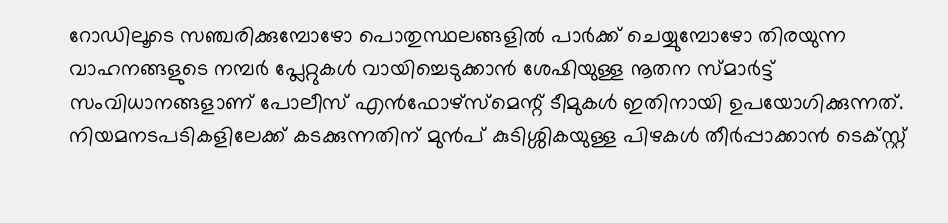റോഡിലൂടെ സഞ്ചരിക്കുമ്പോഴോ പൊതുസ്ഥലങ്ങളിൽ പാർക്ക് ചെയ്യുമ്പോഴോ തിരയുന്ന വാഹനങ്ങളുടെ നമ്പർ പ്ലേറ്റുകൾ വായിച്ചെടുക്കാൻ ശേഷിയുള്ള നൂതന സ്മാർട്ട് സംവിധാനങ്ങളാണ് പോലീസ് എൻഫോഴ്സ്മെന്റ് ടീമുകൾ ഇതിനായി ഉപയോഗിക്കുന്നത്. നിയമനടപടികളിലേക്ക് കടക്കുന്നതിന് മുൻപ് കുടിശ്ശികയുള്ള പിഴകൾ തീർപ്പാക്കാൻ ടെക്സ്റ്റ്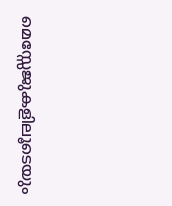മെസ്സേജുകളിലൂടെയും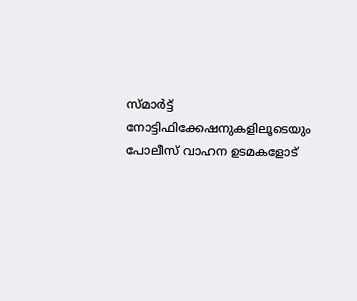സ്മാർട്ട് നോട്ടിഫിക്കേഷനുകളിലൂടെയും പോലീസ് വാഹന ഉടമകളോട്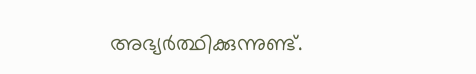അഭ്യർത്ഥിക്കുന്നുണ്ട്.